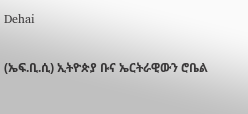Dehai

(ኤፍ.ቢ.ሲ) ኢትዮጵያ ቡና ኤርትራዊውን ሮቤል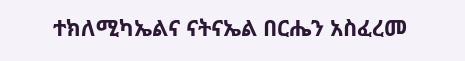ተክለሚካኤልና ናትናኤል በርሔን አስፈረመ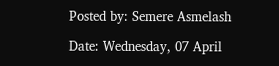Posted by: Semere Asmelash

Date: Wednesday, 07 April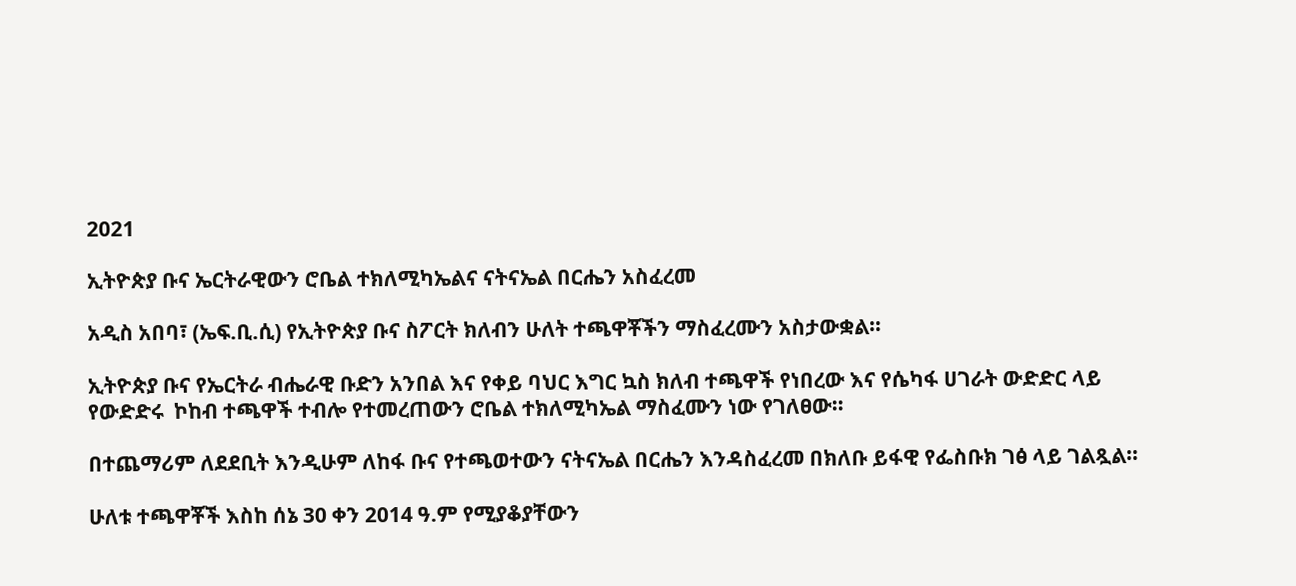2021

ኢትዮጵያ ቡና ኤርትራዊውን ሮቤል ተክለሚካኤልና ናትናኤል በርሔን አስፈረመ

አዲስ አበባ፣ (ኤፍ.ቢ.ሲ) የኢትዮጵያ ቡና ስፖርት ክለብን ሁለት ተጫዋቾችን ማስፈረሙን አስታውቋል።

ኢትዮጵያ ቡና የኤርትራ ብሔራዊ ቡድን አንበል እና የቀይ ባህር እግር ኳስ ክለብ ተጫዋች የነበረው እና የሴካፋ ሀገራት ውድድር ላይ የውድድሩ  ኮከብ ተጫዋች ተብሎ የተመረጠውን ሮቤል ተክለሚካኤል ማስፈሙን ነው የገለፀው።

በተጨማሪም ለደደቢት እንዲሁም ለከፋ ቡና የተጫወተውን ናትናኤል በርሔን እንዳስፈረመ በክለቡ ይፋዊ የፌስቡክ ገፅ ላይ ገልጿል።

ሁለቱ ተጫዋቾች እስከ ሰኔ 30 ቀን 2014 ዓ.ም የሚያቆያቸውን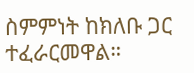ስምምነት ከክለቡ ጋር ተፈራርመዋል።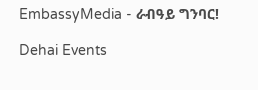EmbassyMedia - ራብዓይ ግንባር!

Dehai Events